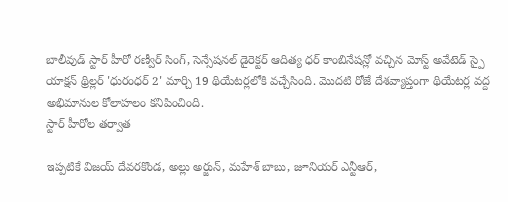బాలీవుడ్ స్టార్ హీరో రణ్వీర్ సింగ్, సెన్సేషనల్ డైరెక్టర్ ఆదిత్య ధర్ కాంబినేషన్లో వచ్చిన మోస్ట్ అవేటెడ్ స్పై యాక్షన్ థ్రిల్లర్ 'ధురంధర్ 2' మార్చి 19 థియేటర్లలోకి వచ్చేసింది. మొదటి రోజే దేశవ్యాప్తంగా థియేటర్ల వద్ద అభిమానుల కోలాహలం కనిపించింది.
స్టార్ హీరోల తర్వాత

ఇప్పటికే విజయ్ దేవరకొండ, అల్లు అర్జున్, మహేశ్ బాబు, జూనియర్ ఎన్టీఆర్,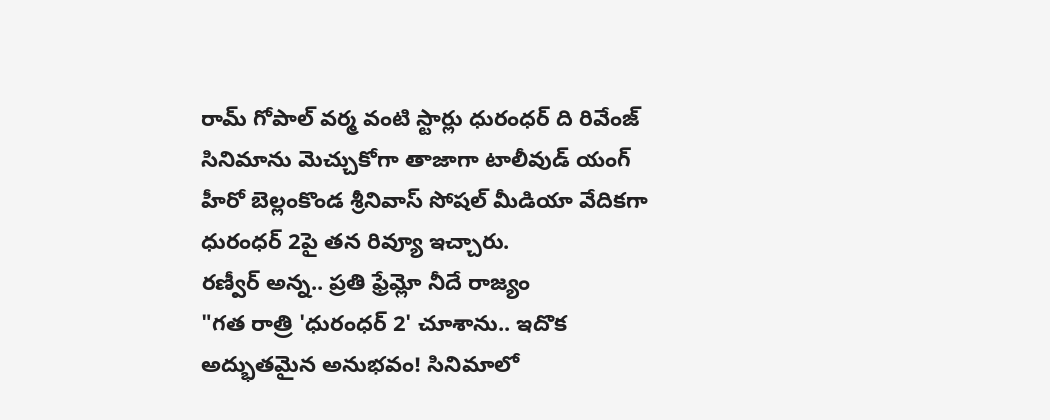రామ్ గోపాల్ వర్మ వంటి స్టార్లు ధురంధర్ ది రివేంజ్ సినిమాను మెచ్చుకోగా తాజాగా టాలీవుడ్ యంగ్ హీరో బెల్లంకొండ శ్రీనివాస్ సోషల్ మీడియా వేదికగా ధురంధర్ 2పై తన రివ్యూ ఇచ్చారు.
రణ్వీర్ అన్న.. ప్రతి ఫ్రేమ్లో నీదే రాజ్యం
"గత రాత్రి 'ధురంధర్ 2' చూశాను.. ఇదొక అద్భుతమైన అనుభవం! సినిమాలో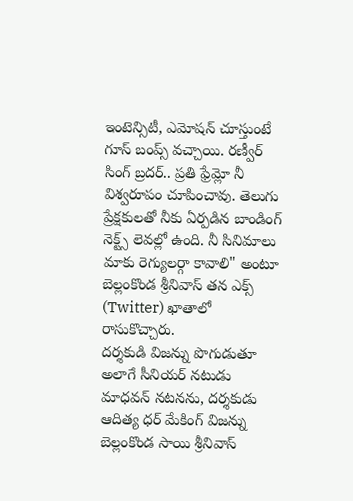ఇంటెన్సిటీ, ఎమోషన్ చూస్తుంటే గూస్ బంప్స్ వచ్చాయి. రణ్వీర్ సింగ్ బ్రదర్.. ప్రతి ఫ్రేమ్లో నీ విశ్వరూపం చూపించావు. తెలుగు ప్రేక్షకులతో నీకు ఏర్పడిన బాండింగ్ నెక్ట్స్ లెవల్లో ఉంది. నీ సినిమాలు మాకు రెగ్యులర్గా కావాలి" అంటూ బెల్లంకొండ శ్రీనివాస్ తన ఎక్స్ (Twitter) ఖాతాలో రాసుకొచ్చారు.
దర్శకుడి విజన్ను పొగుడుతూ
అలాగే సీనియర్ నటుడు మాధవన్ నటనను, దర్శకుడు ఆదిత్య ధర్ మేకింగ్ విజన్ను బెల్లంకొండ సాయి శ్రీనివాస్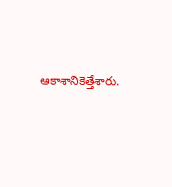ఆకాశానికెత్తేశారు.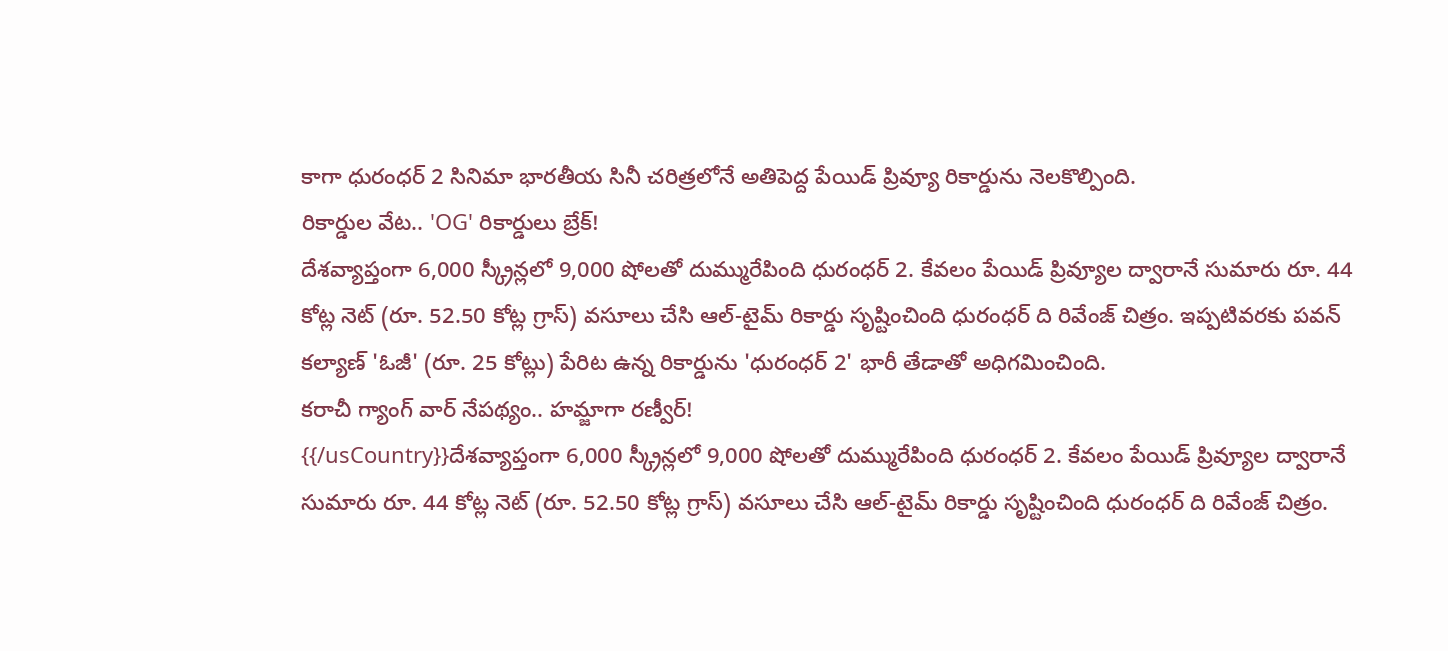కాగా ధురంధర్ 2 సినిమా భారతీయ సినీ చరిత్రలోనే అతిపెద్ద పేయిడ్ ప్రివ్యూ రికార్డును నెలకొల్పింది.
రికార్డుల వేట.. 'OG' రికార్డులు బ్రేక్!
దేశవ్యాప్తంగా 6,000 స్క్రీన్లలో 9,000 షోలతో దుమ్మురేపింది ధురంధర్ 2. కేవలం పేయిడ్ ప్రివ్యూల ద్వారానే సుమారు రూ. 44 కోట్ల నెట్ (రూ. 52.50 కోట్ల గ్రాస్) వసూలు చేసి ఆల్-టైమ్ రికార్డు సృష్టించింది ధురంధర్ ది రివేంజ్ చిత్రం. ఇప్పటివరకు పవన్ కల్యాణ్ 'ఓజీ' (రూ. 25 కోట్లు) పేరిట ఉన్న రికార్డును 'ధురంధర్ 2' భారీ తేడాతో అధిగమించింది.
కరాచీ గ్యాంగ్ వార్ నేపథ్యం.. హమ్జాగా రణ్వీర్!
{{/usCountry}}దేశవ్యాప్తంగా 6,000 స్క్రీన్లలో 9,000 షోలతో దుమ్మురేపింది ధురంధర్ 2. కేవలం పేయిడ్ ప్రివ్యూల ద్వారానే సుమారు రూ. 44 కోట్ల నెట్ (రూ. 52.50 కోట్ల గ్రాస్) వసూలు చేసి ఆల్-టైమ్ రికార్డు సృష్టించింది ధురంధర్ ది రివేంజ్ చిత్రం.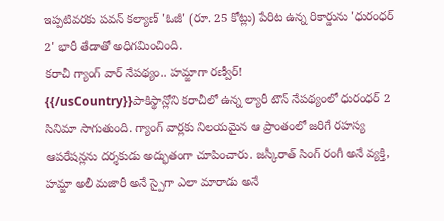ఇప్పటివరకు పవన్ కల్యాణ్ 'ఓజీ' (రూ. 25 కోట్లు) పేరిట ఉన్న రికార్డును 'ధురంధర్ 2' భారీ తేడాతో అధిగమించింది.
కరాచీ గ్యాంగ్ వార్ నేపథ్యం.. హమ్జాగా రణ్వీర్!
{{/usCountry}}పాకిస్థాన్లోని కరాచీలో ఉన్న ల్యారీ టౌన్ నేపథ్యంలో ధురంధర్ 2 సినిమా సాగుతుంది. గ్యాంగ్ వార్లకు నిలయమైన ఆ ప్రాంతంలో జరిగే రహస్య ఆపరేషన్లను దర్శకుడు అద్భుతంగా చూపించారు. జస్కీరాత్ సింగ్ రంగీ అనే వ్యక్తి, హమ్జా అలీ మజారీ అనే స్పైగా ఎలా మారాడు అనే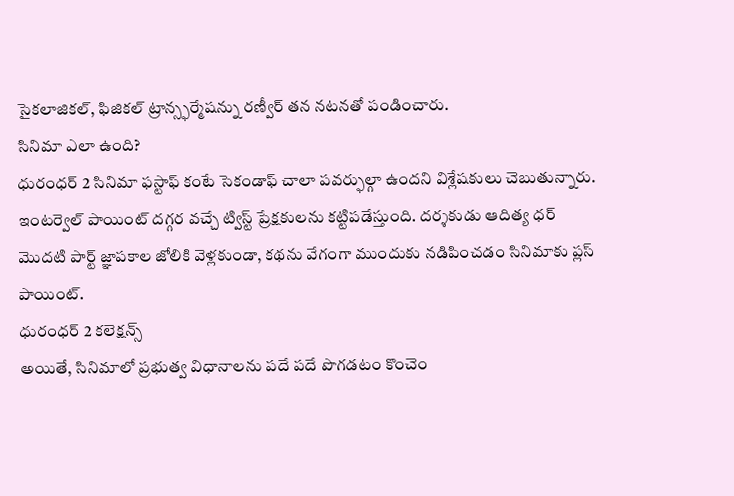సైకలాజికల్, ఫిజికల్ ట్రాన్స్ఫర్మేషన్ను రణ్వీర్ తన నటనతో పండించారు.
సినిమా ఎలా ఉంది?
ధురంధర్ 2 సినిమా ఫస్టాఫ్ కంటే సెకండాఫ్ చాలా పవర్ఫుల్గా ఉందని విశ్లేషకులు చెబుతున్నారు. ఇంటర్వెల్ పాయింట్ దగ్గర వచ్చే ట్విస్ట్ ప్రేక్షకులను కట్టిపడేస్తుంది. దర్శకుడు ఆదిత్య ధర్ మొదటి పార్ట్ జ్ఞాపకాల జోలికి వెళ్లకుండా, కథను వేగంగా ముందుకు నడిపించడం సినిమాకు ప్లస్ పాయింట్.
ధురంధర్ 2 కలెక్షన్స్
అయితే, సినిమాలో ప్రభుత్వ విధానాలను పదే పదే పొగడటం కొంచెం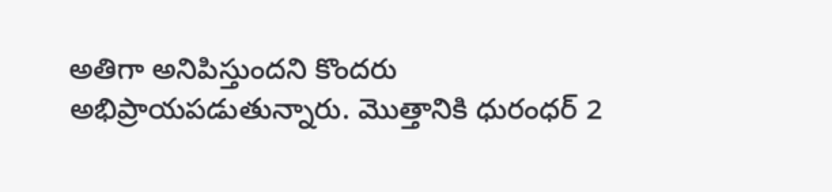అతిగా అనిపిస్తుందని కొందరు అభిప్రాయపడుతున్నారు. మొత్తానికి ధురంధర్ 2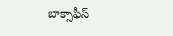బాక్సాఫీస్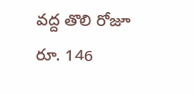వద్ద తొలి రోజూ రూ. 146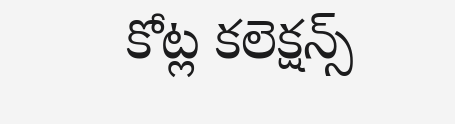కోట్ల కలెక్షన్స్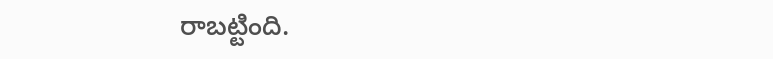రాబట్టింది.